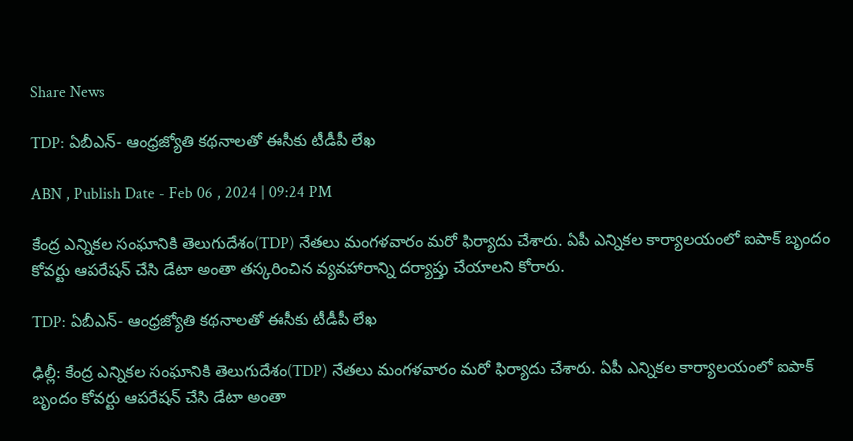Share News

TDP: ఏబీఎన్- ఆంధ్రజ్యోతి కథనాలతో ఈసీకు టీడీపీ లేఖ

ABN , Publish Date - Feb 06 , 2024 | 09:24 PM

కేంద్ర ఎన్నికల సంఘానికి తెలుగుదేశం(TDP) నేతలు మంగళవారం మరో ఫిర్యాదు చేశారు. ఏపీ ఎన్నికల కార్యాలయంలో ఐపాక్‌ బృందం కోవర్టు ఆపరేషన్‌ చేసి డేటా అంతా తస్కరించిన వ్యవహారాన్ని దర్యాప్తు చేయాలని కోరారు.

TDP: ఏబీఎన్- ఆంధ్రజ్యోతి కథనాలతో ఈసీకు టీడీపీ లేఖ

ఢిల్లీ: కేంద్ర ఎన్నికల సంఘానికి తెలుగుదేశం(TDP) నేతలు మంగళవారం మరో ఫిర్యాదు చేశారు. ఏపీ ఎన్నికల కార్యాలయంలో ఐపాక్‌ బృందం కోవర్టు ఆపరేషన్‌ చేసి డేటా అంతా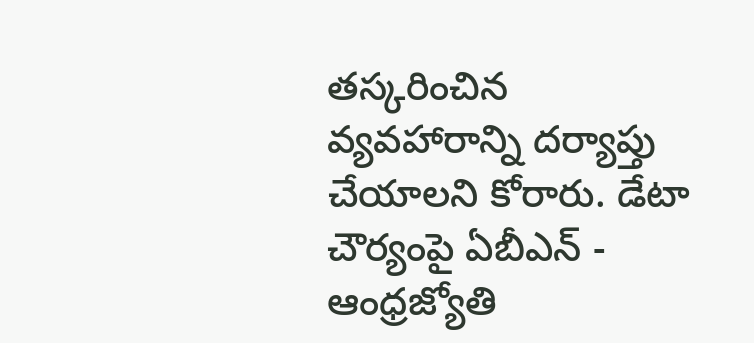తస్కరించిన వ్యవహారాన్ని దర్యాప్తు చేయాలని కోరారు. డేటా చౌర్యంపై ఏబీఎన్ - ఆంధ్రజ్యోతి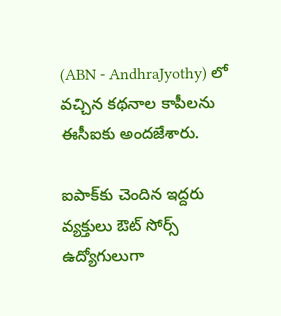(ABN - AndhraJyothy) లో వచ్చిన కథనాల కాపీలను ఈసీఐకు అందజేశారు.

ఐపాక్‌కు చెందిన ఇద్దరు వ్యక్తులు ఔట్‌ సోర్స్‌ ఉద్యోగులుగా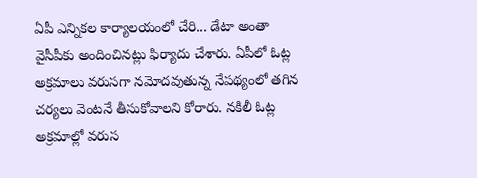ఏపీ ఎన్నికల కార్యాలయంలో చేరి... డేటా అంతా వైసీపీకు అందించినట్లు ఫిర్యాదు చేశారు. ఏపీలో ఓట్ల అక్రమాలు వరుసగా నమోదవుతున్న నేపథ్యంలో తగిన చర్యలు వెంటనే తీసుకోవాలని కోరారు. నకిలీ ఓట్ల అక్రమాల్లో వరుస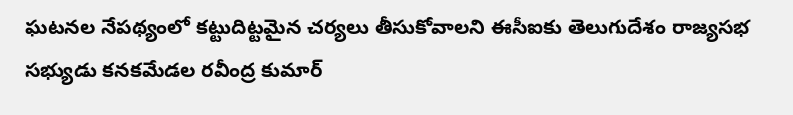ఘటనల నేపథ్యంలో కట్టుదిట్టమైన చర్యలు తీసుకోవాలని ఈసీఐకు తెలుగుదేశం రాజ్యసభ సభ్యుడు కనకమేడల రవీంద్ర కుమార్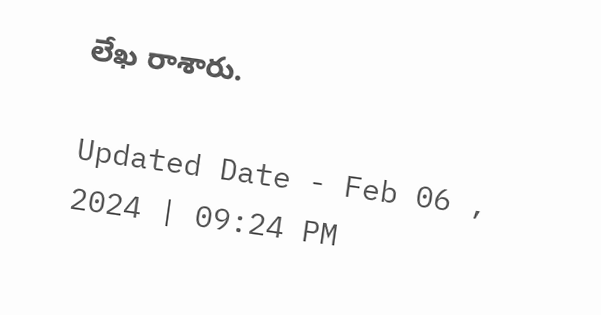లేఖ రాశారు.

Updated Date - Feb 06 , 2024 | 09:24 PM